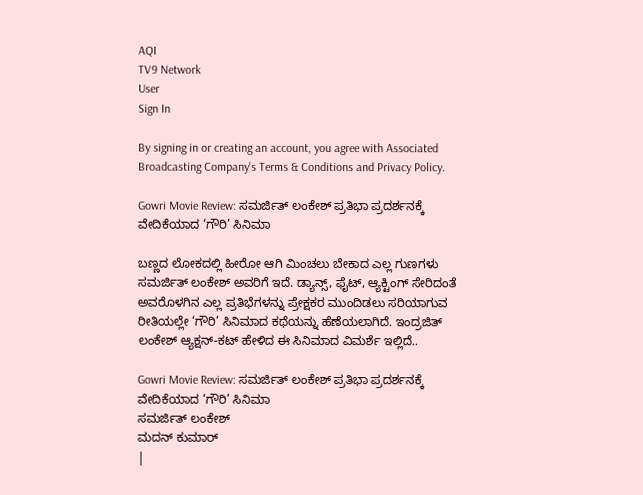AQI
TV9 Network
User
Sign In

By signing in or creating an account, you agree with Associated Broadcasting Company's Terms & Conditions and Privacy Policy.

Gowri Movie Review: ಸಮರ್ಜಿತ್ ಲಂಕೇಶ್ ಪ್ರತಿಭಾ ಪ್ರದರ್ಶನಕ್ಕೆ ವೇದಿಕೆಯಾದ ‘ಗೌರಿ’ ಸಿನಿಮಾ

ಬಣ್ಣದ ಲೋಕದಲ್ಲಿ ಹೀರೋ ಆಗಿ ಮಿಂಚಲು ಬೇಕಾದ ಎಲ್ಲ ಗುಣಗಳು ಸಮರ್ಜಿತ್ ಲಂಕೇಶ್ ಅವರಿಗೆ ಇದೆ. ಡ್ಯಾನ್ಸ್, ಫೈಟ್, ಆ್ಯಕ್ಟಿಂಗ್ ಸೇರಿದಂತೆ ಅವರೊಳಗಿನ ಎಲ್ಲ ಪ್ರತಿಭೆಗಳನ್ನು ಪ್ರೇಕ್ಷಕರ ಮುಂದಿಡಲು ಸರಿಯಾಗುವ ರೀತಿಯಲ್ಲೇ ‘ಗೌರಿ’ ಸಿನಿಮಾದ ಕಥೆಯನ್ನು ಹೆಣೆಯಲಾಗಿದೆ. ಇಂದ್ರಜಿತ್ ಲಂಕೇಶ್ ಆ್ಯಕ್ಷನ್-ಕಟ್ ಹೇಳಿದ ಈ ಸಿನಿಮಾದ ವಿಮರ್ಶೆ ಇಲ್ಲಿದೆ..

Gowri Movie Review: ಸಮರ್ಜಿತ್ ಲಂಕೇಶ್ ಪ್ರತಿಭಾ ಪ್ರದರ್ಶನಕ್ಕೆ ವೇದಿಕೆಯಾದ ‘ಗೌರಿ’ ಸಿನಿಮಾ
ಸಮರ್ಜಿತ್ ಲಂಕೇಶ್
ಮದನ್ ಕುಮಾರ್
|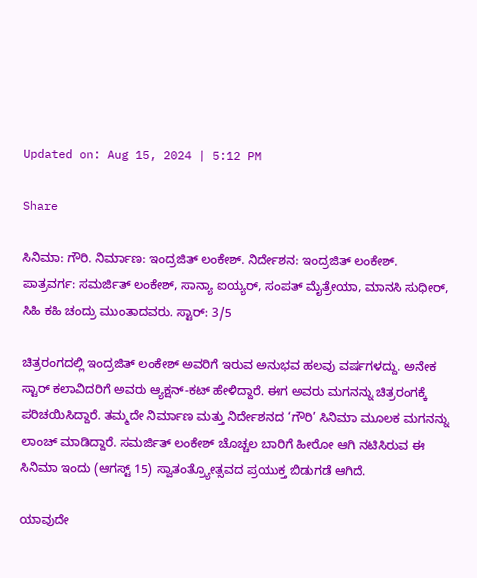Updated on: Aug 15, 2024 | 5:12 PM

Share

ಸಿನಿಮಾ: ಗೌರಿ. ನಿರ್ಮಾಣ: ಇಂದ್ರಜಿತ್ ಲಂಕೇಶ್. ನಿರ್ದೇಶನ: ಇಂದ್ರಜಿತ್ ಲಂಕೇಶ್. ಪಾತ್ರವರ್ಗ: ಸಮರ್ಜಿತ್ ಲಂಕೇಶ್, ಸಾನ್ಯಾ ಐಯ್ಯರ್, ಸಂಪತ್ ಮೈತ್ರೇಯಾ, ಮಾನಸಿ ಸುಧೀರ್, ಸಿಹಿ ಕಹಿ ಚಂದ್ರು ಮುಂತಾದವರು. ಸ್ಟಾರ್: 3/5

ಚಿತ್ರರಂಗದಲ್ಲಿ ಇಂದ್ರಜಿತ್ ಲಂಕೇಶ್ ಅವರಿಗೆ ಇರುವ ಅನುಭವ ಹಲವು ವರ್ಷಗಳದ್ದು. ಅನೇಕ ಸ್ಟಾರ್ ಕಲಾವಿದರಿಗೆ ಅವರು ಆ್ಯಕ್ಷನ್-ಕಟ್ ಹೇಳಿದ್ದಾರೆ. ಈಗ ಅವರು ಮಗನನ್ನು ಚಿತ್ರರಂಗಕ್ಕೆ ಪರಿಚಯಿಸಿದ್ದಾರೆ. ತಮ್ಮದೇ ನಿರ್ಮಾಣ ಮತ್ತು ನಿರ್ದೇಶನದ ‘ಗೌರಿ’ ಸಿನಿಮಾ ಮೂಲಕ ಮಗನನ್ನು ಲಾಂಚ್ ಮಾಡಿದ್ದಾರೆ. ಸಮರ್ಜಿತ್ ಲಂಕೇಶ್ ಚೊಚ್ಚಲ ಬಾರಿಗೆ ಹೀರೋ ಆಗಿ ನಟಿಸಿರುವ ಈ ಸಿನಿಮಾ ಇಂದು (ಆಗಸ್ಟ್ 15) ಸ್ವಾತಂತ್ರ್ಯೋತ್ಸವದ ಪ್ರಯುಕ್ತ ಬಿಡುಗಡೆ ಆಗಿದೆ.

ಯಾವುದೇ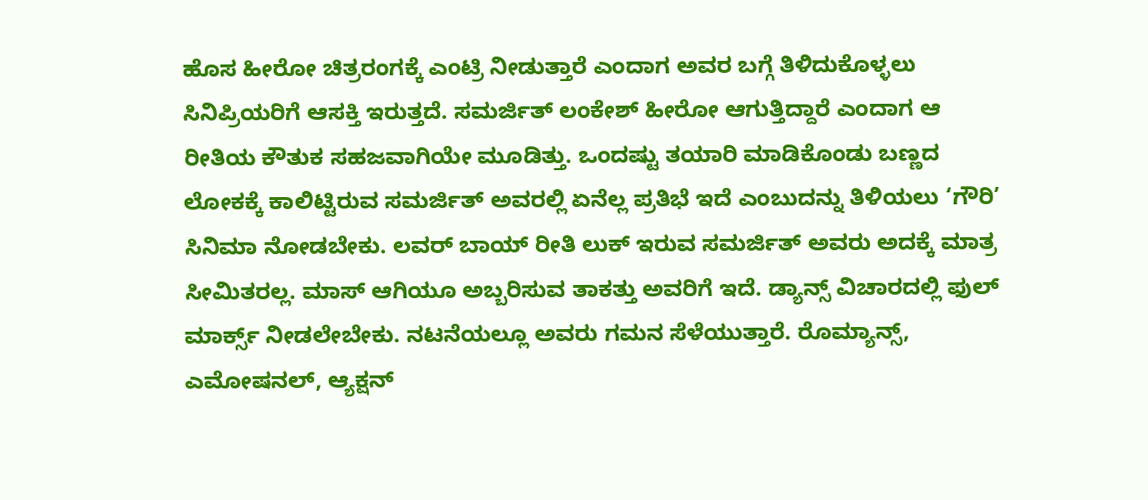ಹೊಸ ಹೀರೋ ಚಿತ್ರರಂಗಕ್ಕೆ ಎಂಟ್ರಿ ನೀಡುತ್ತಾರೆ ಎಂದಾಗ ಅವರ ಬಗ್ಗೆ ತಿಳಿದುಕೊಳ್ಳಲು ಸಿನಿಪ್ರಿಯರಿಗೆ ಆಸಕ್ತಿ ಇರುತ್ತದೆ. ಸಮರ್ಜಿತ್ ಲಂಕೇಶ್ ಹೀರೋ ಆಗುತ್ತಿದ್ದಾರೆ ಎಂದಾಗ ಆ ರೀತಿಯ ಕೌತುಕ ಸಹಜವಾಗಿಯೇ ಮೂಡಿತ್ತು. ಒಂದಷ್ಟು ತಯಾರಿ ಮಾಡಿಕೊಂಡು ಬಣ್ಣದ ಲೋಕಕ್ಕೆ ಕಾಲಿಟ್ಟಿರುವ ಸಮರ್ಜಿತ್ ಅವರಲ್ಲಿ ಏನೆಲ್ಲ ಪ್ರತಿಭೆ ಇದೆ ಎಂಬುದನ್ನು ತಿಳಿಯಲು ‘ಗೌರಿ’ ಸಿನಿಮಾ ನೋಡಬೇಕು. ಲವರ್ ಬಾಯ್ ರೀತಿ ಲುಕ್ ಇರುವ ಸಮರ್ಜಿತ್ ಅವರು ಅದಕ್ಕೆ ಮಾತ್ರ ಸೀಮಿತರಲ್ಲ. ಮಾಸ್ ಆಗಿಯೂ ಅಬ್ಬರಿಸುವ ತಾಕತ್ತು ಅವರಿಗೆ ಇದೆ. ಡ್ಯಾನ್ಸ್ ವಿಚಾರದಲ್ಲಿ ಫುಲ್ ಮಾರ್ಕ್ಸ್ ನೀಡಲೇಬೇಕು. ನಟನೆಯಲ್ಲೂ ಅವರು ಗಮನ ಸೆಳೆಯುತ್ತಾರೆ. ರೊಮ್ಯಾನ್ಸ್, ಎಮೋಷನಲ್, ಆ್ಯಕ್ಷನ್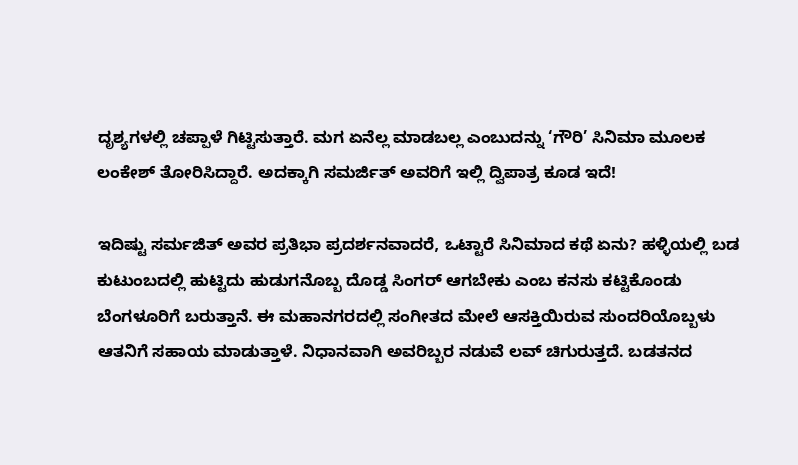ದೃಶ್ಯಗಳಲ್ಲಿ ಚಪ್ಪಾಳೆ ಗಿಟ್ಟಿಸುತ್ತಾರೆ. ಮಗ ಏನೆಲ್ಲ ಮಾಡಬಲ್ಲ ಎಂಬುದನ್ನು ‘ಗೌರಿ’ ಸಿನಿಮಾ ಮೂಲಕ ಲಂಕೇಶ್ ತೋರಿಸಿದ್ದಾರೆ. ಅದಕ್ಕಾಗಿ ಸಮರ್ಜಿತ್ ಅವರಿಗೆ ಇಲ್ಲಿ ದ್ವಿಪಾತ್ರ ಕೂಡ ಇದೆ!

ಇದಿಷ್ಟು ಸರ್ಮಜಿತ್ ಅವರ ಪ್ರತಿಭಾ ಪ್ರದರ್ಶನವಾದರೆ, ಒಟ್ಟಾರೆ ಸಿನಿಮಾದ ಕಥೆ ಏನು? ಹಳ್ಳಿಯಲ್ಲಿ ಬಡ ಕುಟುಂಬದಲ್ಲಿ ಹುಟ್ಟಿದು ಹುಡುಗನೊಬ್ಬ ದೊಡ್ಡ ಸಿಂಗರ್ ಆಗಬೇಕು ಎಂಬ ಕನಸು ಕಟ್ಟಿಕೊಂಡು ಬೆಂಗಳೂರಿಗೆ ಬರುತ್ತಾನೆ. ಈ ಮಹಾನಗರದಲ್ಲಿ ಸಂಗೀತದ ಮೇಲೆ ಆಸಕ್ತಿಯಿರುವ ಸುಂದರಿಯೊಬ್ಬಳು ಆತನಿಗೆ ಸಹಾಯ ಮಾಡುತ್ತಾಳೆ. ನಿಧಾನವಾಗಿ ಅವರಿಬ್ಬರ ನಡುವೆ ಲವ್ ಚಿಗುರುತ್ತದೆ. ಬಡತನದ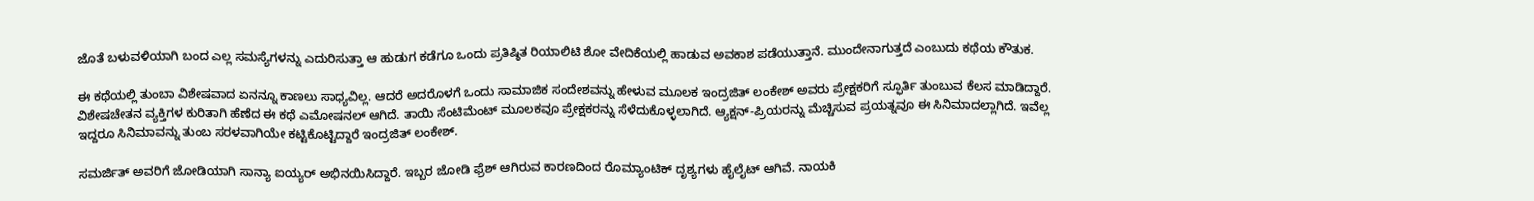ಜೊತೆ ಬಳುವಳಿಯಾಗಿ ಬಂದ ಎಲ್ಲ ಸಮಸ್ಯೆಗಳನ್ನು ಎದುರಿಸುತ್ತಾ ಆ ಹುಡುಗ ಕಡೆಗೂ ಒಂದು ಪ್ರತಿಷ್ಠಿತ ರಿಯಾಲಿಟಿ ಶೋ ವೇದಿಕೆಯಲ್ಲಿ ಹಾಡುವ ಅವಕಾಶ ಪಡೆಯುತ್ತಾನೆ. ಮುಂದೇನಾಗುತ್ತದೆ ಎಂಬುದು ಕಥೆಯ ಕೌತುಕ.

ಈ ಕಥೆಯಲ್ಲಿ ತುಂಬಾ ವಿಶೇಷವಾದ ಏನನ್ನೂ ಕಾಣಲು ಸಾಧ್ಯವಿಲ್ಲ. ಆದರೆ ಅದರೊಳಗೆ ಒಂದು ಸಾಮಾಜಿಕ ಸಂದೇಶವನ್ನು ಹೇಳುವ ಮೂಲಕ ಇಂದ್ರಜಿತ್ ಲಂಕೇಶ್ ಅವರು ಪ್ರೇಕ್ಷಕರಿಗೆ ಸ್ಫೂರ್ತಿ ತುಂಬುವ ಕೆಲಸ ಮಾಡಿದ್ದಾರೆ. ವಿಶೇಷಚೇತನ ವ್ಯಕ್ತಿಗಳ ಕುರಿತಾಗಿ ಹೆಣೆದ ಈ ಕಥೆ ಎಮೋಷನಲ್ ಆಗಿದೆ. ತಾಯಿ ಸೆಂಟಿಮೆಂಟ್ ಮೂಲಕವೂ ಪ್ರೇಕ್ಷಕರನ್ನು ಸೆಳೆದುಕೊಳ್ಳಲಾಗಿದೆ. ಆ್ಯಕ್ಷನ್-ಪ್ರಿಯರನ್ನು ಮೆಚ್ಚಿಸುವ ಪ್ರಯತ್ನವೂ ಈ ಸಿನಿಮಾದಲ್ಲಾಗಿದೆ. ಇವೆಲ್ಲ ಇದ್ದರೂ ಸಿನಿಮಾವನ್ನು ತುಂಬ ಸರಳವಾಗಿಯೇ ಕಟ್ಟಿಕೊಟ್ಟಿದ್ದಾರೆ ಇಂದ್ರಜಿತ್ ಲಂಕೇಶ್.

ಸಮರ್ಜಿತ್ ಅವರಿಗೆ ಜೋಡಿಯಾಗಿ ಸಾನ್ಯಾ ಐಯ್ಯರ್ ಅಭಿನಯಿಸಿದ್ದಾರೆ. ಇಬ್ಬರ ಜೋಡಿ ಫ್ರೆಶ್ ಆಗಿರುವ ಕಾರಣದಿಂದ ರೊಮ್ಯಾಂಟಿಕ್ ದೃಶ್ಯಗಳು ಹೈಲೈಟ್ ಆಗಿವೆ. ನಾಯಕಿ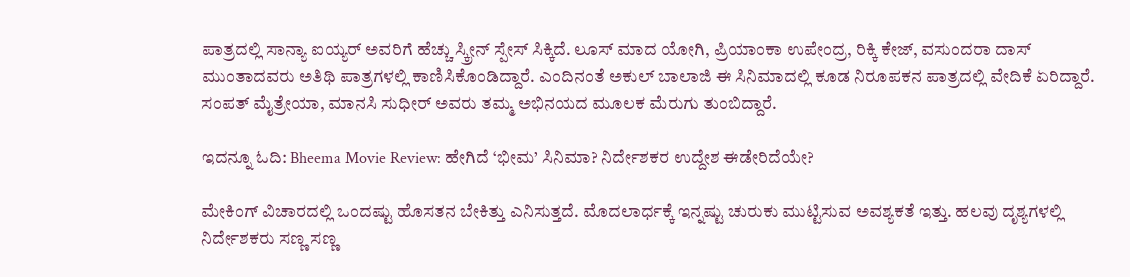ಪಾತ್ರದಲ್ಲಿ ಸಾನ್ಯಾ ಐಯ್ಯರ್ ಅವರಿಗೆ ಹೆಚ್ಚು ಸ್ಕ್ರೀನ್ ಸ್ಪೇಸ್ ಸಿಕ್ಕಿದೆ. ಲೂಸ್ ಮಾದ ಯೋಗಿ, ಪ್ರಿಯಾಂಕಾ ಉಪೇಂದ್ರ, ರಿಕ್ಕಿ ಕೇಜ್, ವಸುಂದರಾ ದಾಸ್ ಮುಂತಾದವರು ಅತಿಥಿ ಪಾತ್ರಗಳಲ್ಲಿ ಕಾಣಿಸಿಕೊಂಡಿದ್ದಾರೆ. ಎಂದಿನಂತೆ ಅಕುಲ್ ಬಾಲಾಜಿ ಈ ಸಿನಿಮಾದಲ್ಲಿ ಕೂಡ ನಿರೂಪಕನ ಪಾತ್ರದಲ್ಲಿ ವೇದಿಕೆ ಏರಿದ್ದಾರೆ. ಸಂಪತ್ ಮೈತ್ರೇಯಾ, ಮಾನಸಿ ಸುಧೀರ್ ಅವರು ತಮ್ಮ ಅಭಿನಯದ ಮೂಲಕ ಮೆರುಗು ತುಂಬಿದ್ದಾರೆ.

ಇದನ್ನೂ ಓದಿ: Bheema Movie Review: ಹೇಗಿದೆ ‘ಭೀಮ’ ಸಿನಿಮಾ? ನಿರ್ದೇಶಕರ ಉದ್ದೇಶ ಈಡೇರಿದೆಯೇ?

ಮೇಕಿಂಗ್ ವಿಚಾರದಲ್ಲಿ ಒಂದಷ್ಟು ಹೊಸತನ ಬೇಕಿತ್ತು ಎನಿಸುತ್ತದೆ. ಮೊದಲಾರ್ಧಕ್ಕೆ ಇನ್ನಷ್ಟು ಚುರುಕು ಮುಟ್ಟಿಸುವ ಅವಶ್ಯಕತೆ ಇತ್ತು. ಹಲವು ದೃಶ್ಯಗಳಲ್ಲಿ ನಿರ್ದೇಶಕರು ಸಣ್ಣ ಸಣ್ಣ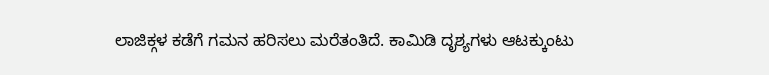ಲಾಜಿಕ್ಗಳ ಕಡೆಗೆ ಗಮನ ಹರಿಸಲು ಮರೆತಂತಿದೆ. ಕಾಮಿಡಿ ದೃಶ್ಯಗಳು ಆಟಕ್ಕುಂಟು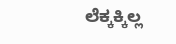ಲೆಕ್ಕಕ್ಕಿಲ್ಲ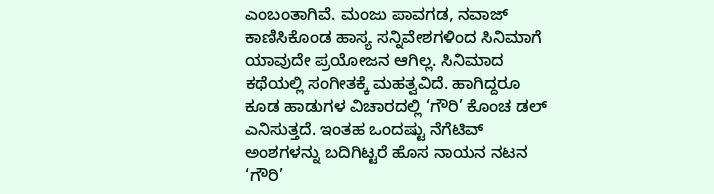ಎಂಬಂತಾಗಿವೆ. ಮಂಜು ಪಾವಗಡ, ನವಾಜ್ ಕಾಣಿಸಿಕೊಂಡ ಹಾಸ್ಯ ಸನ್ನಿವೇಶಗಳಿಂದ ಸಿನಿಮಾಗೆ ಯಾವುದೇ ಪ್ರಯೋಜನ ಆಗಿಲ್ಲ. ಸಿನಿಮಾದ ಕಥೆಯಲ್ಲಿ ಸಂಗೀತಕ್ಕೆ ಮಹತ್ವವಿದೆ. ಹಾಗಿದ್ದರೂ ಕೂಡ ಹಾಡುಗಳ ವಿಚಾರದಲ್ಲಿ ‘ಗೌರಿ’ ಕೊಂಚ ಡಲ್ ಎನಿಸುತ್ತದೆ. ಇಂತಹ ಒಂದಷ್ಟು ನೆಗೆಟಿವ್ ಅಂಶಗಳನ್ನು ಬದಿಗಿಟ್ಟರೆ ಹೊಸ ನಾಯನ ನಟನ ‘ಗೌರಿ’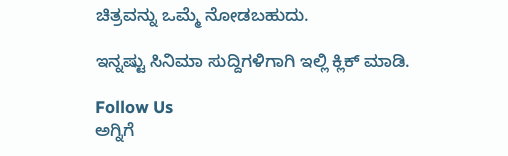ಚಿತ್ರವನ್ನು ಒಮ್ಮೆ ನೋಡಬಹುದು.

ಇನ್ನಷ್ಟು ಸಿನಿಮಾ ಸುದ್ದಿಗಳಿಗಾಗಿ ಇಲ್ಲಿ ಕ್ಲಿಕ್ ಮಾಡಿ.

Follow Us
ಅಗ್ನಿಗೆ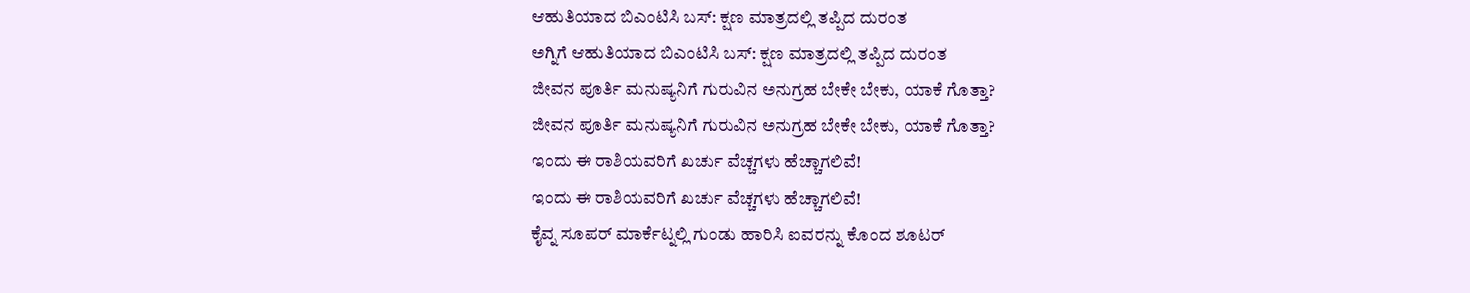ಆಹುತಿಯಾದ ಬಿಎಂಟಿಸಿ ಬಸ್: ಕ್ಷಣ ಮಾತ್ರದಲ್ಲಿ ತಪ್ಪಿದ ದುರಂತ
ಅಗ್ನಿಗೆ ಆಹುತಿಯಾದ ಬಿಎಂಟಿಸಿ ಬಸ್: ಕ್ಷಣ ಮಾತ್ರದಲ್ಲಿ ತಪ್ಪಿದ ದುರಂತ
ಜೀವನ ಪೂರ್ತಿ ಮನುಷ್ಯನಿಗೆ ಗುರುವಿನ ಅನುಗ್ರಹ ಬೇಕೇ ಬೇಕು, ಯಾಕೆ ಗೊತ್ತಾ?
ಜೀವನ ಪೂರ್ತಿ ಮನುಷ್ಯನಿಗೆ ಗುರುವಿನ ಅನುಗ್ರಹ ಬೇಕೇ ಬೇಕು, ಯಾಕೆ ಗೊತ್ತಾ?
ಇಂದು ಈ ರಾಶಿಯವರಿಗೆ ಖರ್ಚು ವೆಚ್ಚಗಳು ಹೆಚ್ಚಾಗಲಿವೆ!
ಇಂದು ಈ ರಾಶಿಯವರಿಗೆ ಖರ್ಚು ವೆಚ್ಚಗಳು ಹೆಚ್ಚಾಗಲಿವೆ!
ಕೈವ್ನ ಸೂಪರ್ ಮಾರ್ಕೆಟ್ನಲ್ಲಿ ಗುಂಡು ಹಾರಿಸಿ ಐವರನ್ನು ಕೊಂದ ಶೂಟರ್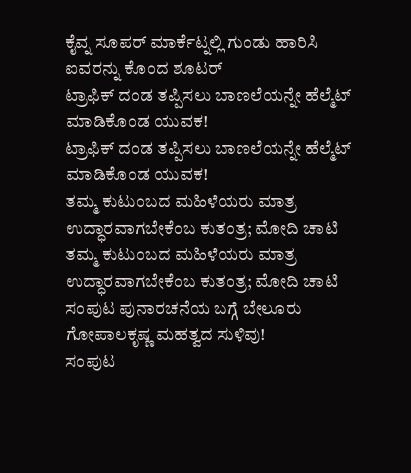ಕೈವ್ನ ಸೂಪರ್ ಮಾರ್ಕೆಟ್ನಲ್ಲಿ ಗುಂಡು ಹಾರಿಸಿ ಐವರನ್ನು ಕೊಂದ ಶೂಟರ್
ಟ್ರಾಫಿಕ್ ದಂಡ ತಪ್ಪಿಸಲು ಬಾಣಲೆಯನ್ನೇ ಹೆಲ್ಮೆಟ್ ಮಾಡಿಕೊಂಡ ಯುವಕ!
ಟ್ರಾಫಿಕ್ ದಂಡ ತಪ್ಪಿಸಲು ಬಾಣಲೆಯನ್ನೇ ಹೆಲ್ಮೆಟ್ ಮಾಡಿಕೊಂಡ ಯುವಕ!
ತಮ್ಮ ಕುಟುಂಬದ ಮಹಿಳೆಯರು ಮಾತ್ರ ಉದ್ಧಾರವಾಗಬೇಕೆಂಬ ಕುತಂತ್ರ; ಮೋದಿ ಚಾಟಿ
ತಮ್ಮ ಕುಟುಂಬದ ಮಹಿಳೆಯರು ಮಾತ್ರ ಉದ್ಧಾರವಾಗಬೇಕೆಂಬ ಕುತಂತ್ರ; ಮೋದಿ ಚಾಟಿ
ಸಂಪುಟ ಪುನಾರಚನೆಯ ಬಗ್ಗೆ ಬೇಲೂರು ಗೋಪಾಲಕೃಷ್ಣ ಮಹತ್ವದ ಸುಳಿವು!
ಸಂಪುಟ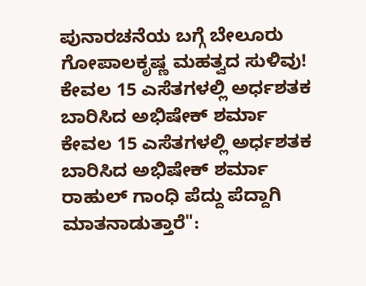ಪುನಾರಚನೆಯ ಬಗ್ಗೆ ಬೇಲೂರು ಗೋಪಾಲಕೃಷ್ಣ ಮಹತ್ವದ ಸುಳಿವು!
ಕೇವಲ 15 ಎಸೆತಗಳಲ್ಲಿ ಅರ್ಧಶತಕ ಬಾರಿಸಿದ ಅಭಿಷೇಕ್ ಶರ್ಮಾ
ಕೇವಲ 15 ಎಸೆತಗಳಲ್ಲಿ ಅರ್ಧಶತಕ ಬಾರಿಸಿದ ಅಭಿಷೇಕ್ ಶರ್ಮಾ
ರಾಹುಲ್ ಗಾಂಧಿ ಪೆದ್ದು ಪೆದ್ದಾಗಿ ಮಾತನಾಡುತ್ತಾರೆ":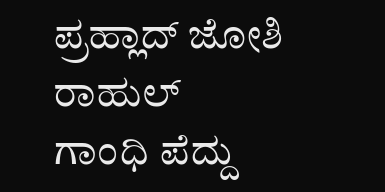ಪ್ರಹ್ಲಾದ್ ಜೋಶಿ
ರಾಹುಲ್ ಗಾಂಧಿ ಪೆದ್ದು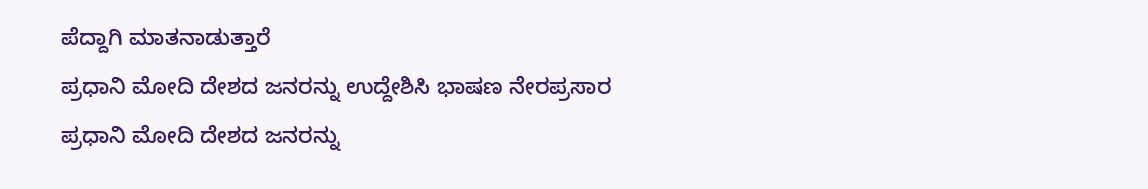ಪೆದ್ದಾಗಿ ಮಾತನಾಡುತ್ತಾರೆ
ಪ್ರಧಾನಿ ಮೋದಿ ದೇಶದ ಜನರನ್ನು ಉದ್ದೇಶಿಸಿ ಭಾಷಣ ನೇರಪ್ರಸಾರ
ಪ್ರಧಾನಿ ಮೋದಿ ದೇಶದ ಜನರನ್ನು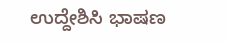ಉದ್ದೇಶಿಸಿ ಭಾಷಣ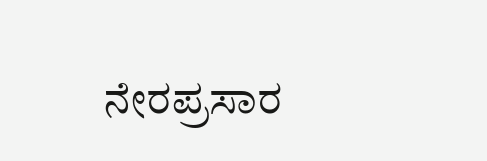ನೇರಪ್ರಸಾರ